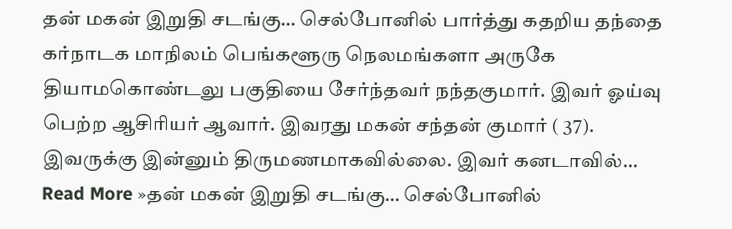தன் மகன் இறுதி சடங்கு… செல்போனில் பார்த்து கதறிய தந்தை
கர்நாடக மாநிலம் பெங்களூரு நெலமங்களா அருகே தியாமகொண்டலு பகுதியை சேர்ந்தவர் நந்தகுமார். இவர் ஓய்வு பெற்ற ஆசிரியர் ஆவார். இவரது மகன் சந்தன் குமார் ( 37). இவருக்கு இன்னும் திருமணமாகவில்லை. இவர் கனடாவில்… Read More »தன் மகன் இறுதி சடங்கு… செல்போனில்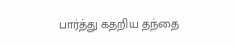பார்த்து கதறிய தந்தை